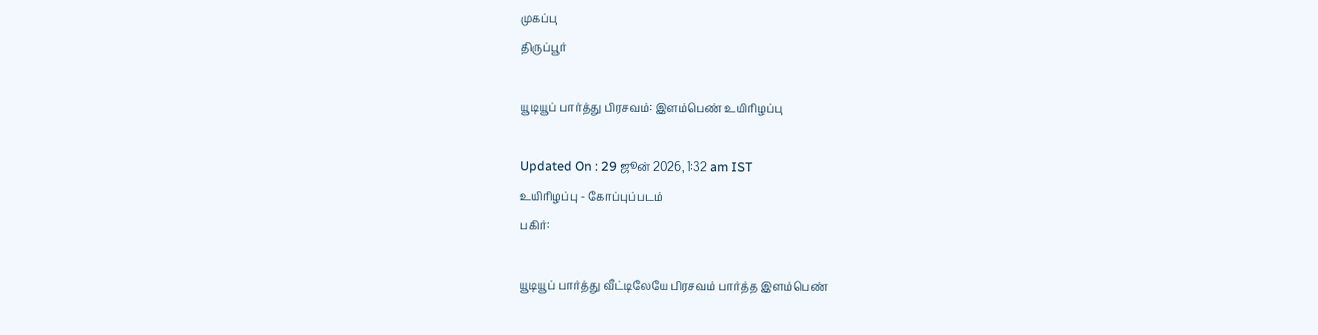முகப்பு
திருப்பூர்

யூடியூப் பார்த்து பிரசவம்: இளம்பெண் உயிரிழப்பு

Updated On : 29 ஜூன் 2026, 1:32 am IST
உயிரிழப்பு - கோப்புப்படம்
பகிர்:

யூடியூப் பார்த்து வீட்டிலேயே பிரசவம் பார்த்த இளம்பெண்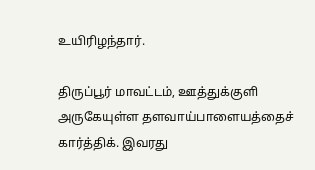உயிரிழந்தார்.

திருப்பூர் மாவட்டம், ஊத்துக்குளி அருகேயுள்ள தளவாய்பாளையத்தைச் கார்த்திக். இவரது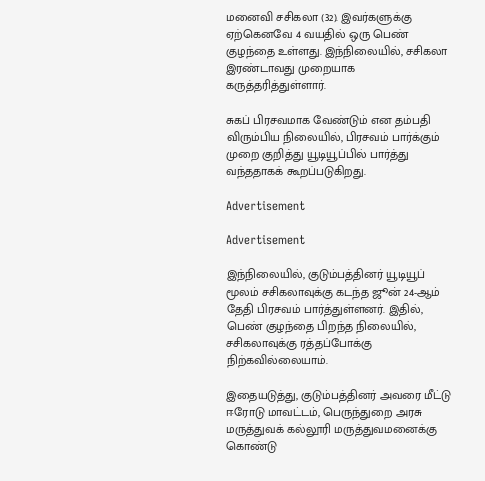மனைவி சசிகலா (32). இவர்களுக்கு ஏற்கெனவே 4 வயதில் ஒரு பெண் குழந்தை உள்ளது. இந்நிலையில், சசிகலா இரண்டாவது முறையாக கருத்தரித்துள்ளார்.

சுகப் பிரசவமாக வேண்டும் என தம்பதி விரும்பிய நிலையில், பிரசவம் பார்க்கும் முறை குறித்து யூடியூப்பில் பார்த்து வந்ததாகக் கூறப்படுகிறது.

Advertisement

Advertisement

இந்நிலையில், குடும்பத்தினர் யூடியூப் மூலம் சசிகலாவுக்கு கடந்த ஜூன் 24-ஆம் தேதி பிரசவம் பார்த்துள்ளனர். இதில், பெண் குழந்தை பிறந்த நிலையில், சசிகலாவுக்கு ரத்தப்போக்கு நிற்கவில்லையாம்.

இதையடுத்து, குடும்பத்தினர் அவரை மீட்டு ஈரோடு மாவட்டம், பெருந்துறை அரசு மருத்துவக் கல்லூரி மருத்துவமனைக்கு கொண்டு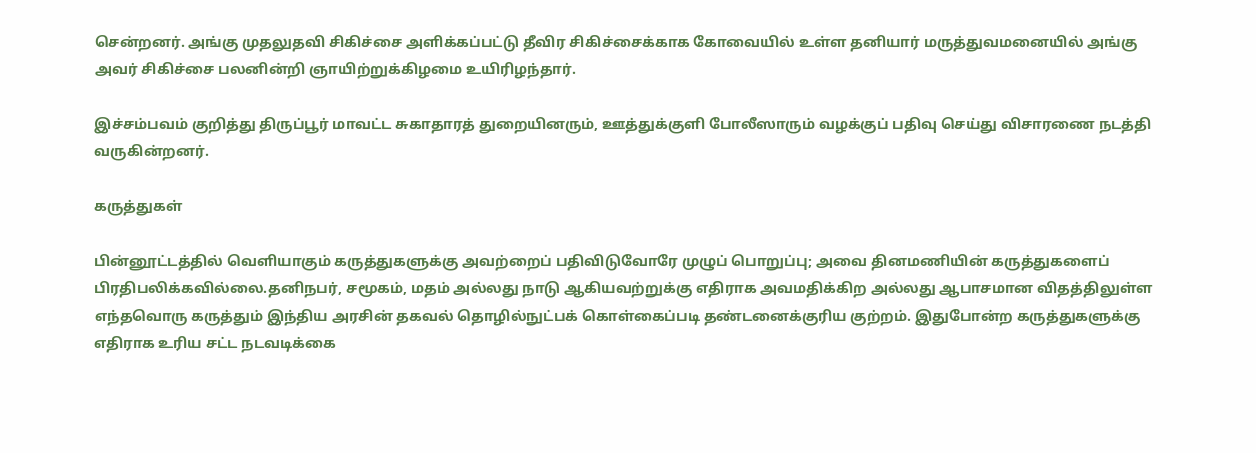சென்றனர். அங்கு முதலுதவி சிகிச்சை அளிக்கப்பட்டு தீவிர சிகிச்சைக்காக கோவையில் உள்ள தனியார் மருத்துவமனையில் அங்கு அவர் சிகிச்சை பலனின்றி ஞாயிற்றுக்கிழமை உயிரிழந்தார்.

இச்சம்பவம் குறித்து திருப்பூர் மாவட்ட சுகாதாரத் துறையினரும், ஊத்துக்குளி போலீஸாரும் வழக்குப் பதிவு செய்து விசாரணை நடத்தி வருகின்றனர்.

கருத்துகள்

பின்னூட்டத்தில் வெளியாகும் கருத்துகளுக்கு அவற்றைப் பதிவிடுவோரே முழுப் பொறுப்பு; அவை தினமணியின் கருத்துகளைப் பிரதிபலிக்கவில்லை.தனிநபர், சமூகம், மதம் அல்லது நாடு ஆகியவற்றுக்கு எதிராக அவமதிக்கிற அல்லது ஆபாசமான விதத்திலுள்ள எந்தவொரு கருத்தும் இந்திய அரசின் தகவல் தொழில்நுட்பக் கொள்கைப்படி தண்டனைக்குரிய குற்றம். இதுபோன்ற கருத்துகளுக்கு எதிராக உரிய சட்ட நடவடிக்கை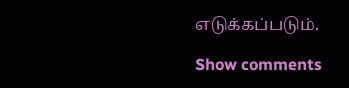எடுக்கப்படும்.

Show comments